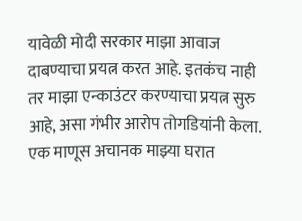यावेळी मोदी सरकार माझा आवाज दाबण्याचा प्रयत्न करत आहे. इतकंच नाही तर माझा एन्काउंटर करण्याचा प्रयत्न सुरु आहे, असा गंभीर आरोप तोगडियांनी केला.
एक माणूस अचानक माझ्या घरात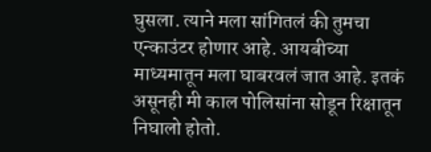घुसला. त्याने मला सांगितलं की तुमचा एन्काउंटर होणार आहे. आयबीच्या माध्यमातून मला घाबरवलं जात आहे. इतकं असूनही मी काल पोलिसांना सोडून रिक्षातून निघालो होतो.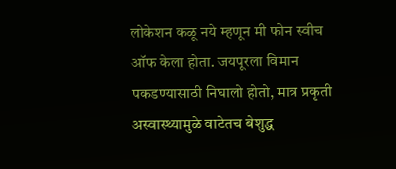लोकेशन कळू नये म्हणून मी फोन स्वीच ऑफ केला होता. जयपूरला विमान पकडण्यासाठी निघालो होतो, मात्र प्रकृती अस्वास्थ्यामुळे वाटेतच बेशुद्ध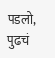पडलो, पुढचं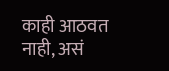काही आठवत नाही, असं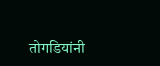तोगडियांनी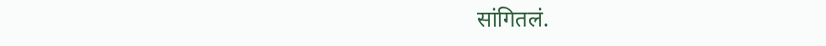सांगितलं.